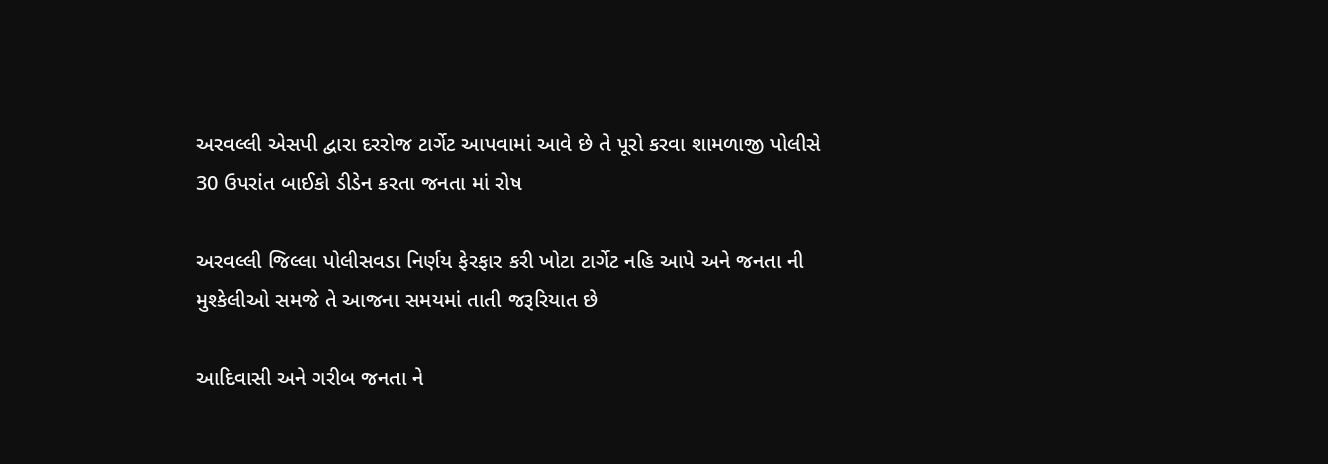અરવલ્લી એસપી દ્વારા દરરોજ ટાર્ગેટ આપવામાં આવે છે તે પૂરો કરવા શામળાજી પોલીસે 30 ઉપરાંત બાઈકો ડીડેન કરતા જનતા માં રોષ

અરવલ્લી જિલ્લા પોલીસવડા નિર્ણય ફેરફાર કરી ખોટા ટાર્ગેટ નહિ આપે અને જનતા ની મુશ્કેલીઓ સમજે તે આજના સમયમાં તાતી જરૂરિયાત છે

આદિવાસી અને ગરીબ જનતા ને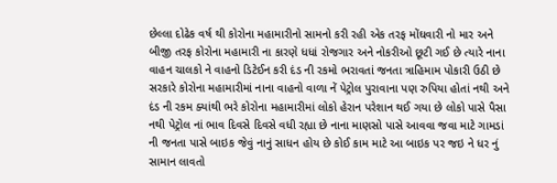છેલ્લા દોઢેક વર્ષ થી કોરોના મહામારીનો સામનો કરી રહી એક તરફ મોંઘવારી નો માર અને બીજી તરફ કોરોના મહામારી ના કારણે ધધાં રોજગાર અને નોકરીઓ છૂટી ગઈ છે ત્યારે નાના વાહન ચાલકો ને વાહનો ડિટેઈન કરી દંડ ની રકમો ભરાવતાં જનતા ત્રાહિમામ પોકારી ઉઠી છે સરકારે કોરોના મહામારીમાં નાના વાહનો વાળા નેં પેટ્રોલ પુરાવાના પણ રુપિયા હોતાં નથી અને દંડ ની રકમ ક્યાંથી ભરે કોરોના મહામારીમાં લોકો હેરાન પરેશાન થઈ ગયા છે લોકો પાસે પૈસા નથી પેટ્રોલ નાં ભાવ દિવસે દિવસે વધી રહ્યા છે નાના માણસો પાસે આવવા જવા માટે ગામડાં ની જનતા પાસે બાઇક જેવું નાનું સાધન હોય છે કોઈ કામ માટે આ બાઇક પર જઇ ને ધર નું સામાન લાવતો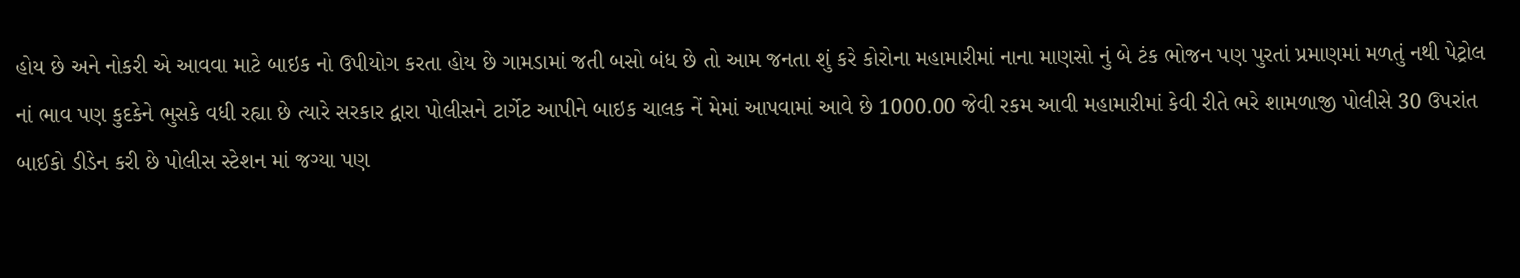હોય છે અને નોકરી એ આવવા માટે બાઇક નો ઉપીયોગ કરતા હોય છે ગામડામાં જતી બસો બંધ છે તો આમ જનતા શું કરે કોરોના મહામારીમાં નાના માણસો નું બે ટંક ભોજન પણ પુરતાં પ્રમાણમાં મળતું નથી પેટ્રોલ નાં ભાવ પણ કુદકેને ભુસકે વધી રહ્યા છે ત્યારે સરકાર દ્વારા પોલીસને ટાર્ગેટ આપીને બાઇક ચાલક નેં મેમાં આપવામાં આવે છે 1000.00 જેવી રકમ આવી મહામારીમાં કેવી રીતે ભરે શામળાજી પોલીસે 30 ઉપરાંત બાઈકો ડીડેન કરી છે પોલીસ સ્ટેશન માં જગ્યા પણ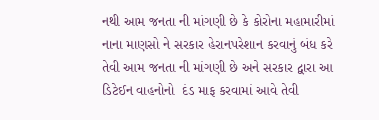નથી આમ જનતા ની માંગણી છે કે કોરોના મહામારીમાં નાના માણસો ને સરકાર હેરાનપરેશાન કરવાનું બંધ કરે તેવી આમ જનતા ની માંગણી છે અને સરકાર દ્વારા આ ડિટેઈન વાહનોનો  દંડ માફ કરવામાં આવે તેવી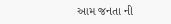આમ જનતા ની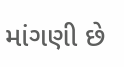માંગણી છે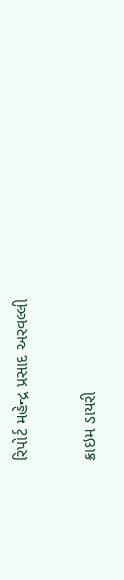રિપોર્ટ મહેન્દ્ર પ્રસાદ અરવલ્લી

ક્રાઇમ ડાયરી